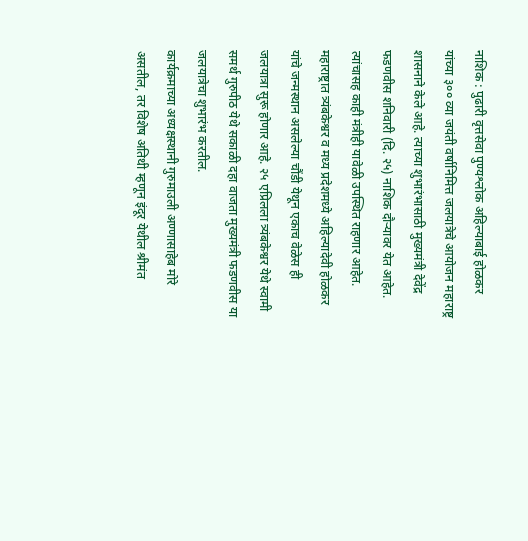नाशिक : पुढारी वृत्तसेवा पुण्यश्लोक अहिल्याबाई होळकर यांच्या ३०० व्या जयंती वर्षानिमित्त जलयात्रेचे आयोजन महाराष्ट्र शासनाने केले आहे. त्याच्या शुभारंभासाठी मुख्यमंत्री देवेंद्र फडणवीस शनिवारी (दि. २५) नाशिक दौऱ्यावर येत आहेत. त्यांचासह काही मंत्रीही यावेळी उपस्थित राहणार आहेत. महाराष्ट्रात त्र्यंबकेश्वर व मध्य प्रदेशमध्ये अहिल्यादेवी होळकर यांचे जन्मस्थान असलेल्या चौंडी येथून एकाच वेळेस ही जलयात्रा सुरू होणार आहे. २५ एप्रिलला त्र्यंबकेश्वर येथे स्वामी समर्थ गुरुपीठ येथे सकाळी दहा वाजता मुख्यमंत्री फडणवीस या जलयात्रेचा शुभारंभ करतील.
कार्यक्रमाच्या अध्यक्षस्थानी गुरुमाउली अण्णासाहेब मोरे असतील, तर विशेष अतिथी म्हणून इंदूर येथील श्रीमंत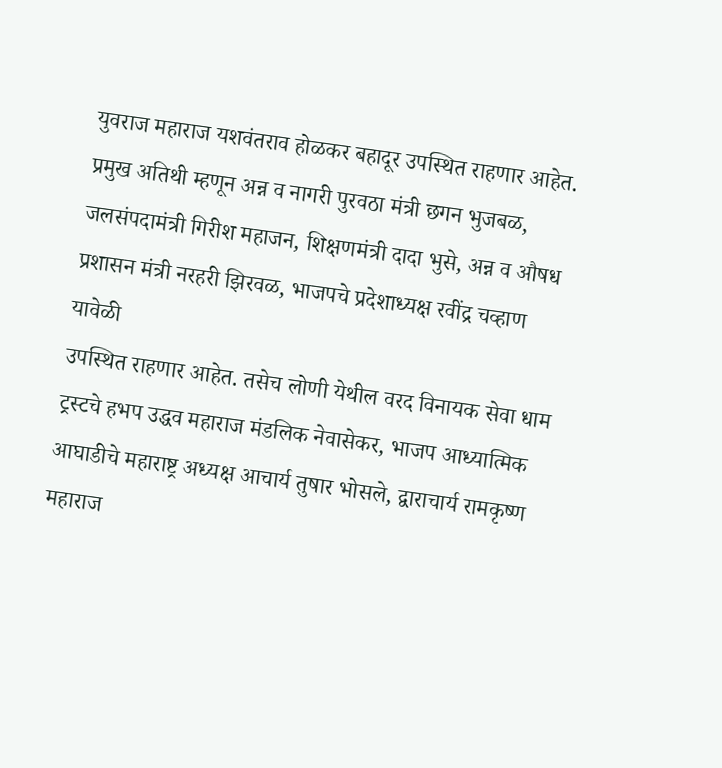युवराज महाराज यशवंतराव होळकर बहादूर उपस्थित राहणार आहेत. प्रमुख अतिथी म्हणून अन्न व नागरी पुरवठा मंत्री छगन भुजबळ, जलसंपदामंत्री गिरीश महाजन, शिक्षणमंत्री दादा भुसे, अन्न व औषध प्रशासन मंत्री नरहरी झिरवळ, भाजपचे प्रदेशाध्यक्ष रवींद्र चव्हाण यावेळी
उपस्थित राहणार आहेत. तसेच लोणी येथील वरद विनायक सेवा धाम ट्रस्टचे हभप उद्धव महाराज मंडलिक नेवासेकर, भाजप आध्यात्मिक आघाडीचे महाराष्ट्र अध्यक्ष आचार्य तुषार भोसले, द्वाराचार्य रामकृष्ण महाराज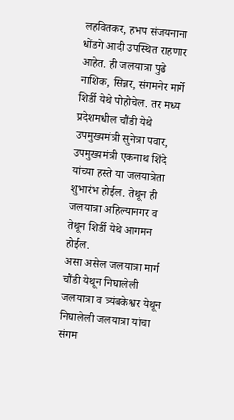लहवितकर, हभप संजयनाना धोंडगे आदी उपस्थित राहणार आहेत. ही जलयात्रा पुढे नाशिक, सिन्नर, संगमनेर मार्गे शिर्डी येथे पोहोचेल. तर मध्य प्रदेशमधील चौंडी येथे उपमुख्यमंत्री सुनेत्रा पवार, उपमुख्यमंत्री एकनाथ शिंदे यांच्या हस्ते या जलयात्रेता शुभारंभ होईल. तेथून ही जलयात्रा अहिल्यानगर व तेथून शिर्डी येथे आगमन होईल.
असा असेल जलयात्रा मार्ग चौंडी येथून निघालेली जलयात्रा व त्र्यंबकेश्वर येथून निघालेली जलयात्रा यांचा संगम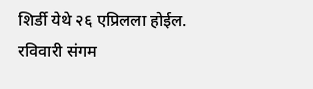शिर्डी येथे २६ एप्रिलला होईल. रविवारी संगम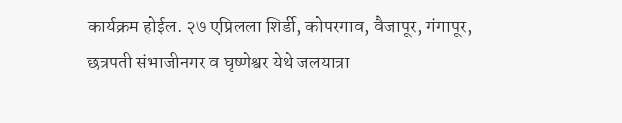कार्यक्रम होईल. २७ एप्रिलला शिर्डी, कोपरगाव, वैजापूर, गंगापूर, छत्रपती संभाजीनगर व घृष्णेश्वर येथे जलयात्रा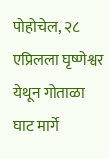पोहोचेल, २८ एप्रिलला घृष्णेश्वर येथून गोताळा घाट मार्गे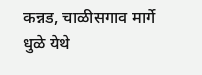कन्नड, चाळीसगाव मार्गे धुळे येथे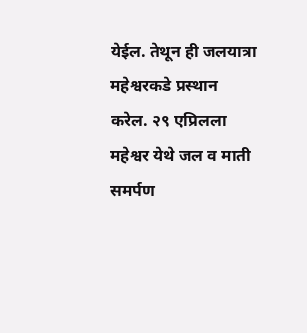येईल. तेथून ही जलयात्रा महेश्वरकडे प्रस्थान करेल. २९ एप्रिलला महेश्वर येथे जल व माती समर्पण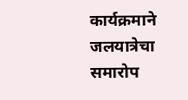कार्यक्रमाने जलयात्रेचा समारोप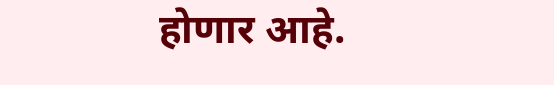होणार आहे.